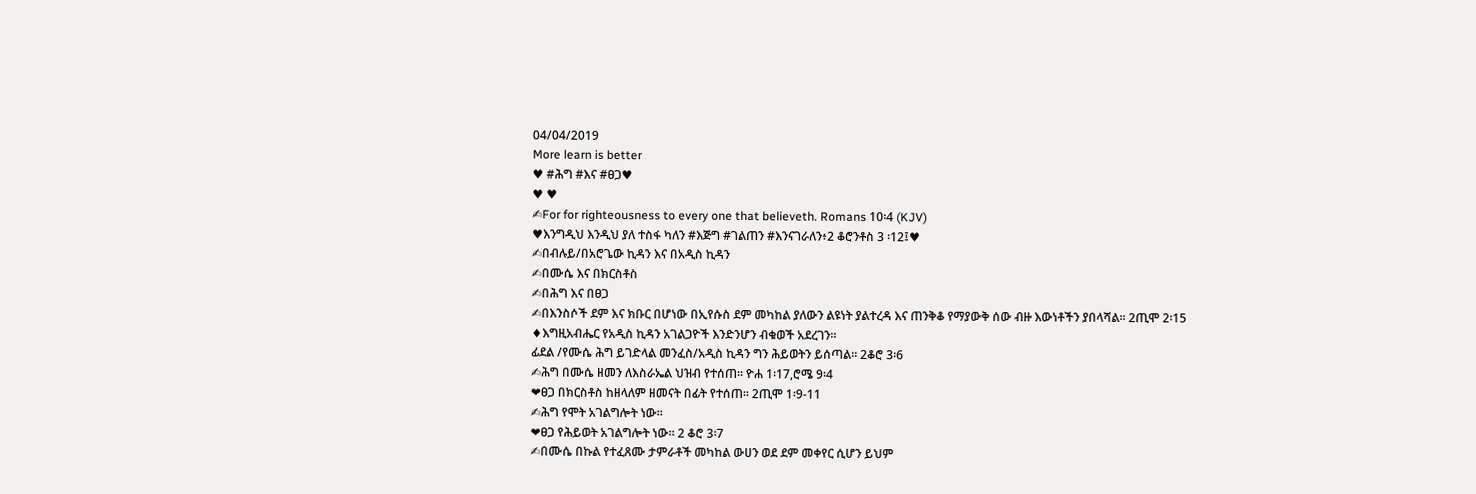04/04/2019
More learn is better
♥ #ሕግ #እና #ፀጋ♥
♥ ♥
✍For for righteousness to every one that believeth. Romans 10፡4 (KJV)
♥እንግዲህ እንዲህ ያለ ተስፋ ካለን #እጅግ #ገልጠን #እንናገራለን፥2 ቆሮንቶስ 3 ፡12፤♥
✍በብሉይ/በአሮጌው ኪዳን እና በአዲስ ኪዳን
✍በሙሴ እና በክርስቶስ
✍በሕግ እና በፀጋ
✍በእንስሶች ደም እና ክቡር በሆነው በኢየሱስ ደም መካከል ያለውን ልዩነት ያልተረዳ እና ጠንቅቆ የማያውቅ ሰው ብዙ እውነቶችን ያበላሻል። 2ጢሞ 2፡15
♦እግዚአብሔር የአዲስ ኪዳን አገልጋዮች እንድንሆን ብቁወች አደረገን።
ፊደል /የሙሴ ሕግ ይገድላል መንፈስ/አዲስ ኪዳን ግን ሕይወትን ይሰጣል። 2ቆሮ 3፡6
✍ሕግ በሙሴ ዘመን ለእስራኤል ህዝብ የተሰጠ። ዮሐ 1፡17,ሮሜ 9፡4
❤ፀጋ በክርስቶስ ከዘላለም ዘመናት በፊት የተሰጠ። 2ጢሞ 1፡9-11
✍ሕግ የሞት አገልግሎት ነው።
❤ፀጋ የሕይወት አገልግሎት ነው። 2 ቆሮ 3፡7
✍በሙሴ በኩል የተፈጸሙ ታምራቶች መካከል ውሀን ወደ ደም መቀየር ሲሆን ይህም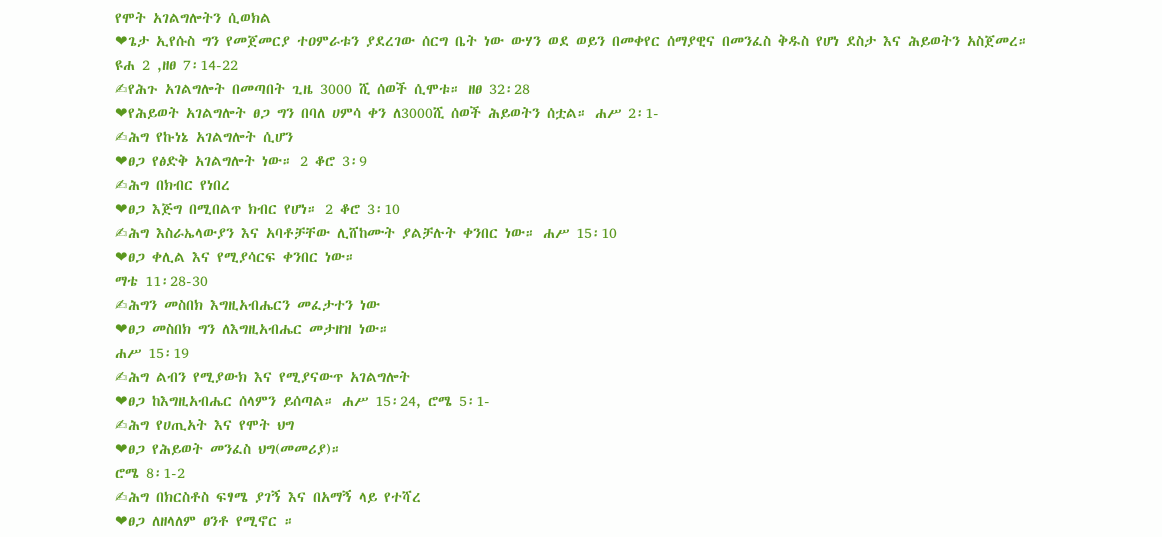የሞት አገልግሎትን ሲወክል
❤ጌታ ኢየሱስ ግን የመጀመርያ ተዐምራቱን ያደረገው ሰርግ ቤት ነው ውሃን ወደ ወይን በመቀየር ሰማያዊና በመንፈስ ቅዱስ የሆነ ደስታ እና ሕይወትን አስጀመረ። ዩሐ 2 ,ዘፀ 7፡14-22
✍የሕጉ አገልግሎት በመጣበት ጊዜ 3000 ሺ ሰወች ሲሞቱ። ዘፀ 32፡28
❤የሕይወት አገልግሎት ፀጋ ግን በባለ ሀምሳ ቀን ለ3000ሺ ሰወች ሕይወትን ሰቷል። ሐሥ 2፡1-
✍ሕግ የኩነኔ አገልግሎት ሲሆን
❤ፀጋ የፅድቅ አገልግሎት ነው። 2 ቆሮ 3፡9
✍ሕግ በክብር የነበረ
❤ፀጋ እጅግ በሚበልጥ ክብር የሆነ። 2 ቆሮ 3፡10
✍ሕግ እስራኤላውያን እና አባቶቻቸው ሊሸከሙት ያልቻሉት ቀንበር ነው። ሐሥ 15፡10
❤ፀጋ ቀሊል እና የሚያሳርፍ ቀንበር ነው።
ማቴ 11፡28-30
✍ሕግን መስበክ እግዚአብሔርን መፈታተን ነው
❤ፀጋ መስበክ ግን ለእግዚአብሔር መታዘዝ ነው።
ሐሥ 15፡19
✍ሕግ ልብን የሚያውክ እና የሚያናውጥ አገልግሎት
❤ፀጋ ከእግዚአብሔር ሰላምን ይሰጣል። ሐሥ 15፡24, ሮሜ 5፡1-
✍ሕግ የሀጢአት እና የሞት ህግ
❤ፀጋ የሕይወት መንፈስ ህግ(መመሪያ)።
ሮሜ 8፡1-2
✍ሕግ በክርስቶስ ፍፃሜ ያገኝ እና በአማኝ ላይ የተሻረ
❤ፀጋ ለዘላለም ፀንቶ የሚኖር ።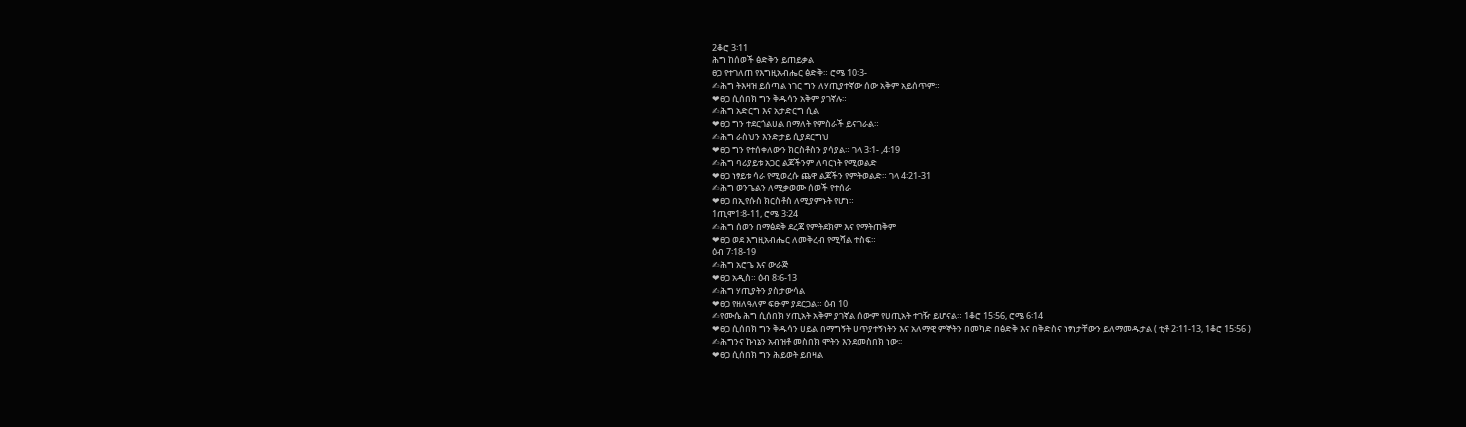2ቆሮ 3፡11
ሕግ ከሰወች ፅድቅን ይጠይቃል
ፀጋ የተገለጠ የእግዚአብሔር ፅድቅ። ሮሜ 10፡3-
✍ሕግ ትእዛዝ ይሰጣል ነገር ግን ለሃጢያተኛው ሰው አቅም አይሰጥም።
❤ፀጋ ሲሰበክ ግን ቅዱሳን አቅም ያገኛሉ።
✍ሕግ አድርግ እና አታድርግ ሲል
❤ፀጋ ግን ተደርጎልሀል በማለት የምስራች ይናገራል።
✍ሕግ ራስህን እንድታይ ሲያደርግህ
❤ፀጋ ግን የተሰቀለውን ክርስቶስን ያሳያል። ገላ 3፡1- ,4፡19
✍ሕግ ባሪያይቱ አጋር ልጆችንም ለባርነት የሚወልድ
❤ፀጋ ነፃይቱ ሳራ የሚወረሱ ጨዋ ልጆችን የምትወልድ። ገላ 4፡21-31
✍ሕግ ወንጌልን ለሚቃወሙ ሰወች የተሰራ
❤ፀጋ በኢየሱስ ክርስቶስ ለሚያምኑት የሆነ።
1ጢሞ1፡8-11, ሮሜ 3፡24
✍ሕግ ሰወን በማፅደቅ ደረጃ የምትደክም እና የማትጠቅም
❤ፀጋ ወደ እግዚአብሔር ለመቅረብ የሚሻል ተስፍ።
ዕብ 7፡18-19
✍ሕግ አሮጌ እና ውራጅ
❤ፀጋ አዲስ። ዕብ 8፡6-13
✍ሕግ ሃጢያትን ያስታውሳል
❤ፀጋ የዘለዓለም ፍፁም ያደርጋል። ዕብ 10
✍የሙሴ ሕግ ሲሰበክ ሃጢአት አቅም ያገኛል ሰውም የሀጢአት ተገዥ ይሆናል። 1ቆሮ 15፡56, ሮሜ 6፡14
❤ፀጋ ሲሰበክ ግን ቅዱሳን ሀይል በማግኝት ሀጥያተኝነትን እና አለማዊ ምኞትን በመካድ በፅድቅ እና በቅድስና ነፃነታቸውን ይለማመዱታል ( ቲቶ 2፡11-13, 1ቆሮ 15፡56 )
✍ሕግንና ኩነኔን አብዝቶ መስበክ ሞትን እንደመስበክ ነው፡፡
❤ፀጋ ሲሰበክ ግን ሕይወት ይበዛል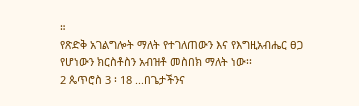።
የጽድቅ አገልግሎት ማለት የተገለጠውን እና የእግዚአብሔር ፀጋ የሆነውን ክርስቶስን አብዝቶ መስበክ ማለት ነው፡፡
2 ጴጥሮስ 3 ፡ 18 ...በጌታችንና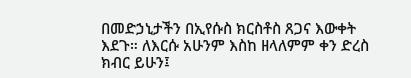በመድኃኒታችን በኢየሱስ ክርስቶስ ጸጋና እውቀት እደጉ። ለእርሱ አሁንም እስከ ዘላለምም ቀን ድረስ ክብር ይሁን፤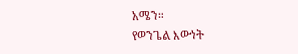አሜን።
የወንጌል እውነት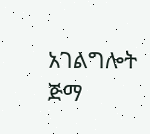አገልግሎት ጅማ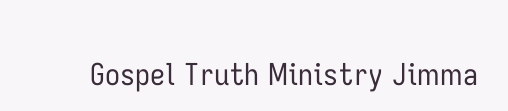Gospel Truth Ministry Jimma